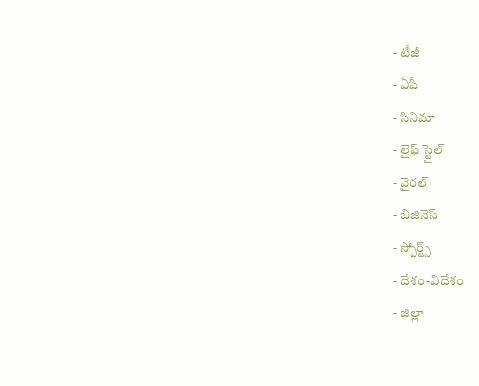- టీజీ
- ఏపీ
- సినిమా
- లైఫ్ స్టైల్
- వైరల్
- బిజినెస్
- స్పోర్ట్స్
- దేశం-విదేశం
- జిల్లా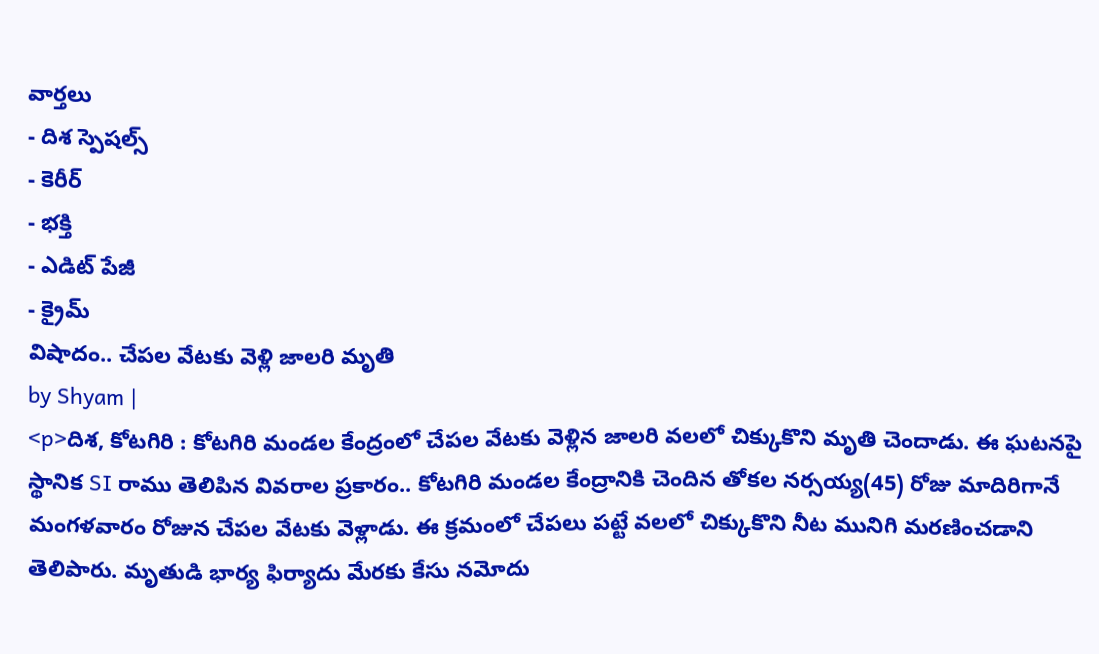వార్తలు
- దిశ స్పెషల్స్
- కెరీర్
- భక్తి
- ఎడిట్ పేజీ
- క్రైమ్
విషాదం.. చేపల వేటకు వెళ్లి జాలరి మృతి
by Shyam |
<p>దిశ, కోటగిరి : కోటగిరి మండల కేంద్రంలో చేపల వేటకు వెళ్లిన జాలరి వలలో చిక్కుకొని మృతి చెందాడు. ఈ ఘటనపై స్థానిక SI రాము తెలిపిన వివరాల ప్రకారం.. కోటగిరి మండల కేంద్రానికి చెందిన తోకల నర్సయ్య(45) రోజు మాదిరిగానే మంగళవారం రోజున చేపల వేటకు వెళ్లాడు. ఈ క్రమంలో చేపలు పట్టే వలలో చిక్కుకొని నీట మునిగి మరణించడాని తెలిపారు. మృతుడి భార్య ఫిర్యాదు మేరకు కేసు నమోదు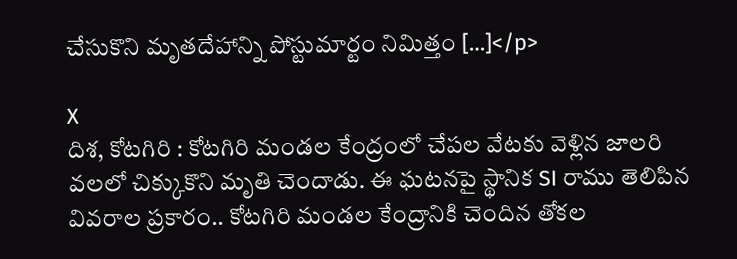చేసుకొని మృతదేహాన్ని పోస్టుమార్టం నిమిత్తం […]</p>

X
దిశ, కోటగిరి : కోటగిరి మండల కేంద్రంలో చేపల వేటకు వెళ్లిన జాలరి వలలో చిక్కుకొని మృతి చెందాడు. ఈ ఘటనపై స్థానిక SI రాము తెలిపిన వివరాల ప్రకారం.. కోటగిరి మండల కేంద్రానికి చెందిన తోకల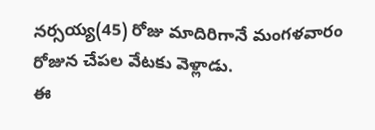నర్సయ్య(45) రోజు మాదిరిగానే మంగళవారం రోజున చేపల వేటకు వెళ్లాడు.
ఈ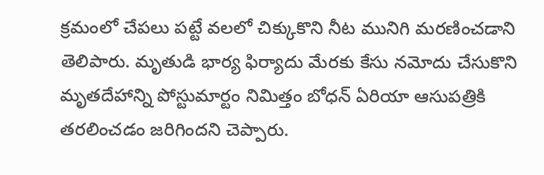క్రమంలో చేపలు పట్టే వలలో చిక్కుకొని నీట మునిగి మరణించడాని తెలిపారు. మృతుడి భార్య ఫిర్యాదు మేరకు కేసు నమోదు చేసుకొని మృతదేహాన్ని పోస్టుమార్టం నిమిత్తం బోధన్ ఏరియా ఆసుపత్రికి తరలించడం జరిగిందని చెప్పారు.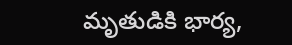మృతుడికి భార్య,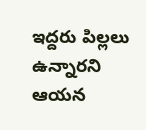ఇద్దరు పిల్లలు ఉన్నారని ఆయన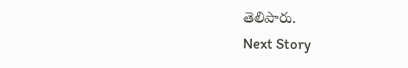తెలిపారు.
Next Story